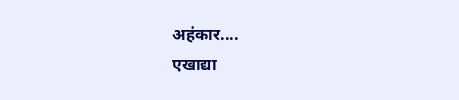अहंकार....
एखाद्या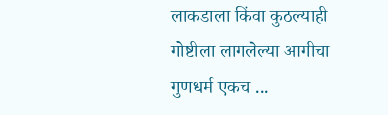लाकडाला किंवा कुठल्याही गोष्टीला लागलेल्या आगीचा गुणधर्म एकच ...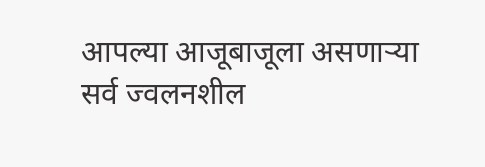आपल्या आजूबाजूला असणाऱ्या सर्व ज्वलनशील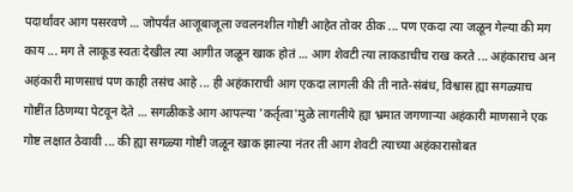पदार्थांवर आग पसरवणे ... जोपर्यंत आजूबाजूला ज्वलनशील गोष्टी आहेत तोवर ठीक ... पण एकदा त्या जळून गेल्या की मग काय ... मग ते लाकूड स्वतः देखील त्या आगीत जळून खाक होतं ... आग शेवटी त्या लाकडाचीच राख करते ... अहंकाराच अन अहंकारी माणसाचं पण काही तसंच आहे ... ही अहंकाराची आग एकदा लागली की ती नाते-संबंध, विश्वास ह्या सगळ्याच गोष्टींत ठिणग्या पेटवून देते ... सगळीकडे आग आपल्या 'कर्तृत्वा'मुळे लागलीये ह्या भ्रमात जगणाऱ्या अहंकारी माणसाने एक गोष्ट लक्षात ठेवावी ... की ह्या सगळ्या गोष्टी जळून खाक झाल्या नंतर ती आग शेवटी त्याच्या अहंकारासोबत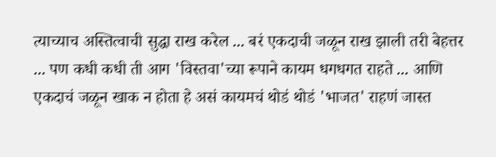त्याच्याच अस्तित्वाची सुद्धा राख करेल ... बरं एकदाची जळून राख झाली तरी बेहत्तर ... पण कधी कधी ती आग 'विस्तवा'च्या रूपाने कायम धगधगत राहते ... आणि एकदाचं जळून खाक न होता हे असं कायमचं थोडं थोडं 'भाजत' राहणं जास्त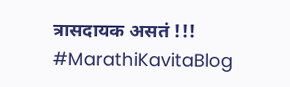त्रासदायक असतं !!!
#MarathiKavitaBlog